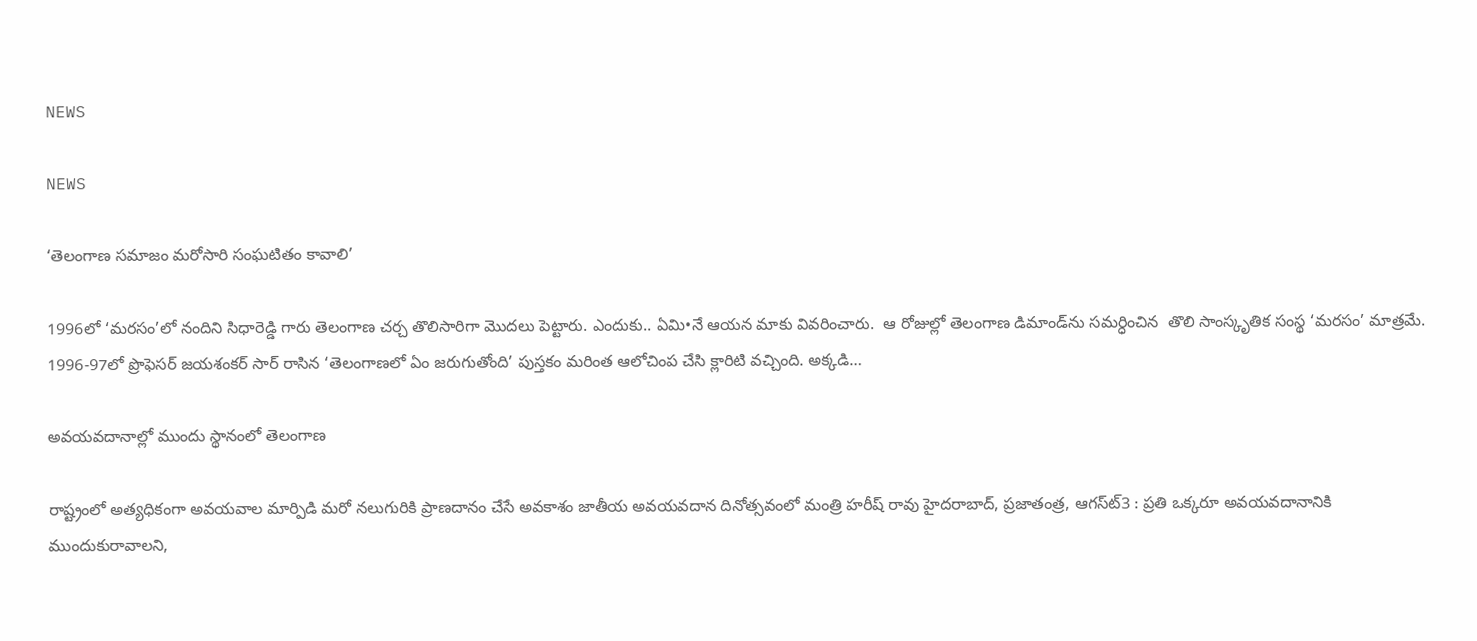NEWS

NEWS

‘తెలంగాణ సమాజం మరోసారి సంఘటితం కావాలి’

1996లో ‘మరసం’లో నందిని సిధారెడ్డి గారు తెలంగాణ చర్చ తొలిసారిగా మొదలు పెట్టారు. ఎందుకు.. ఏమి•నే ఆయన మాకు వివరించారు.  ఆ రోజుల్లో తెలంగాణ డిమాండ్‌ను సమర్ధించిన  తొలి సాంస్కృతిక సంస్థ ‘మరసం’ మాత్రమే. 1996-97లో ప్రొఫెసర్‌ ‌జయశంకర్‌ ‌సార్‌ ‌రాసిన ‘తెలంగాణలో ఏం జరుగుతోంది’ పుస్తకం మరింత ఆలోచింప చేసి క్లారిటి వచ్చింది. అక్కడి…

అవయవదానాల్లో ముందు స్థానంలో తెలంగాణ

రాష్ట్రంలో అత్యధికంగా అవయవాల మార్పిడి మరో నలుగురికి ప్రాణదానం చేసే అవకాశం జాతీయ అవయవదాన దినోత్సవంలో మంత్రి హరీష్‌ ‌రావు హైదరాబాద్‌, ప్రజాతంత్ర, ఆగస్‌ట్3 : ప్రతి ఒక్కరూ అవయవదానానికి ముందుకురావాలని,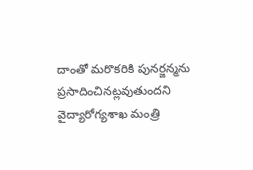దాంతో మరొకరికి పునర్జన్మను ప్రసాదించినట్లవుతుందని వైద్యారోగ్యశాఖ మంత్రి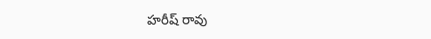హరీష్‌ ‌రావు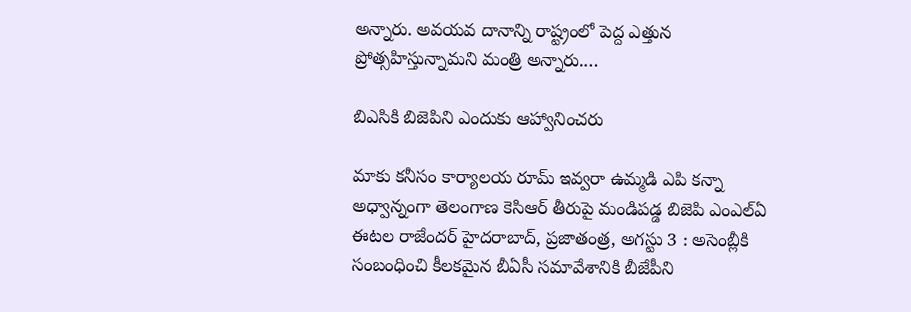అన్నారు. అవయవ దానాన్ని రాష్ట్రంలో పెద్ద ఎత్తున ప్రోత్సహిస్తున్నామని మంత్రి అన్నారు.…

బిఎసికి బిజెపిని ఎందుకు ఆహ్వానించరు

మాకు కనీసం కార్యాలయ రూమ్‌ ఇవ్వరా ఉమ్మడి ఎపి కన్నా అధ్వాన్నంగా తెలంగాణ కెసిఆర్‌ ‌తీరుపై మండిపడ్డ బిజెపి ఎంఎల్‌ఏ ఈటల రాజేందర్‌ హైదరాబాద్‌, ప్రజాతంత్ర, అగస్టు 3 : అసెంబ్లీకి సంబంధించి కీలకమైన బీఏసీ సమావేశానికి బీజేపీని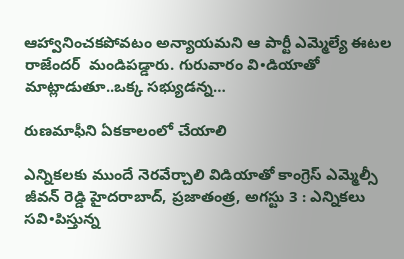ఆహ్వానించకపోవటం అన్యాయమని ఆ పార్టీ ఎమ్మెల్యే ఈటల రాజేందర్‌  ‌మండిపడ్డారు. గురువారం వి•డియాతో మాట్లాడుతూ..ఒక్క సభ్యుడన్న…

రుణమాఫీని ఏకకాలంలో చేయాలి

ఎన్నికలకు ముందే నెరవేర్చాలి విడియాతో కాంగ్రెస్‌ ఎమ్మెల్సీ జీవన్‌ ‌రెడ్డి హైదరాబాద్‌, ప్రజాతంత్ర, అగస్టు 3 : ఎన్నికలు సవి•పిస్తున్న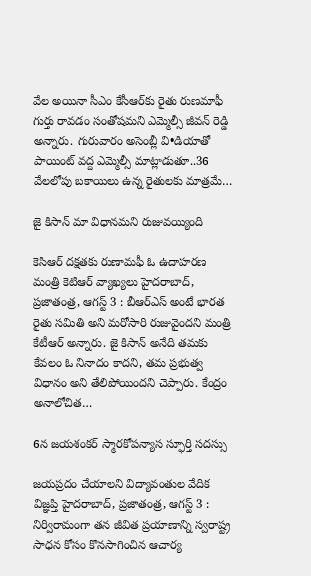వేల అయినా సీఎం కేసీఆర్‌కు రైతు రుణమాఫీ గుర్తు రావడం సంతోషమని ఎమ్మెల్సీ జీవన్‌ ‌రెడ్డి అన్నారు. గురువారం అసెంబ్లీ వి•డియాతో పాయింట్‌ ‌వద్ద ఎమ్మెల్సీ మాట్లాడుతూ..36 వేలలోపు బకాయిలు ఉన్న రైతులకు మాత్రమే…

జై కిసాన్‌ ‌మా విధానమని రుజువయ్యింది

కెసిఆర్‌ ‌దక్షతకు రుణామఫీ ఓ ఉదాహరణ మంత్రి కెటిఆర్‌ ‌వ్యాఖ్యలు హైదరాబాద్‌, ప్రజాతంత్ర, ఆగస్ట్ 3 : బీఆర్‌ఎస్‌ అం‌టే భారత రైతు సమితి అని మరోసారి రుజువైందని మంత్రి కేటీఆర్‌ అన్నారు. జై కిసాన్‌ అనేది తమకు కేవలం ఓ నినాదం కాదని, తమ ప్రభుత్వ విధానం అని తేలిపోయిందని చెప్పారు. కేంద్రం అనాలోచిత…

6న జయశంకర్‌ ‌స్మారకోపన్యాస స్ఫూర్తి సదస్సు

జయప్రదం చేయాలని విద్యావంతుల వేదిక విజ్ఞప్తి హైదరాబాద్‌, ప్రజాతంత్ర, ఆగస్ట్ 3 : నిర్విరామంగా తన జీవిత ప్రయాణాన్ని స్వరాష్ట్ర సాధన కోసం కొనసాగించిన ఆచార్య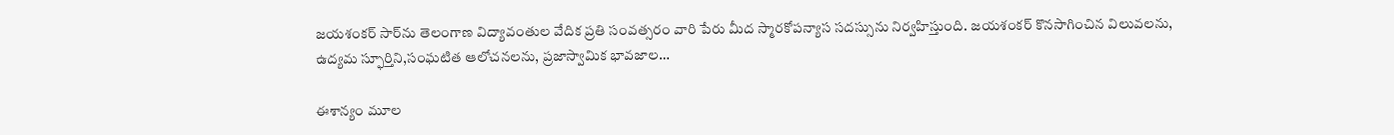జయశంకర్‌ ‌సార్‌ను తెలంగాణ విద్యావంతుల వేదిక ప్రతి సంవత్సరం వారి పేరు మీద స్మారకోపన్యాస సదస్సును నిర్వహిస్తుంది. జయశంకర్‌ ‌కొనసాగించిన విలువలను, ఉద్యమ స్ఫూర్తిని,సంఘటిత ఆలోచనలను, ప్రజాస్వామిక భావజాల…

ఈశాన్యం మూల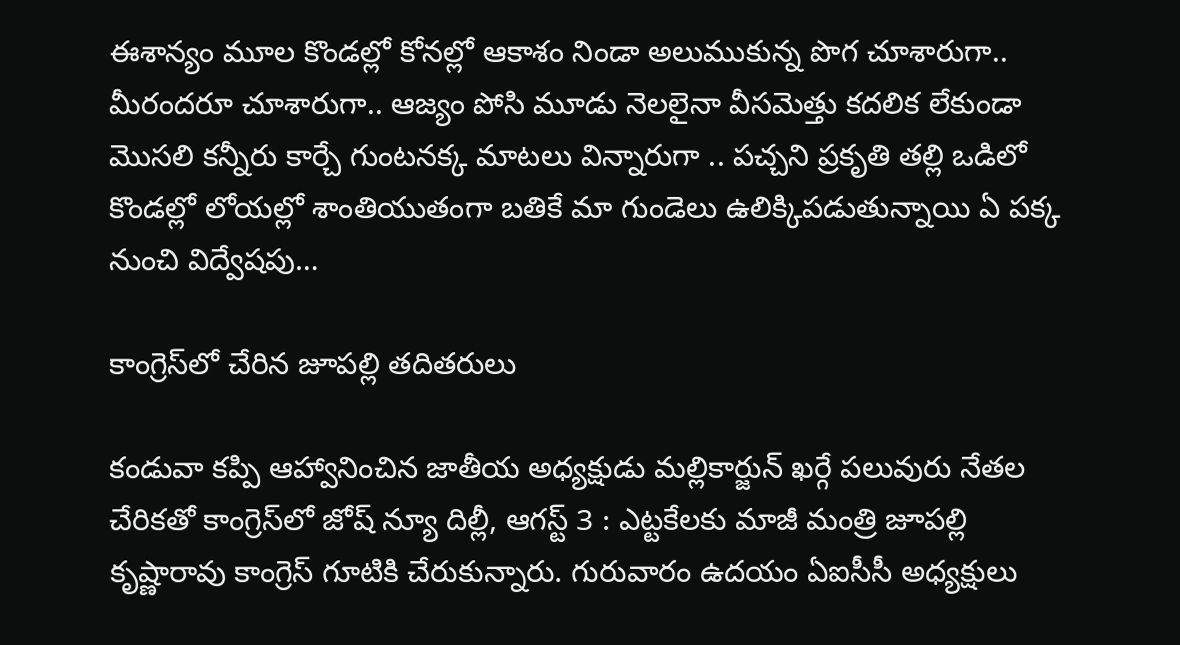ఈశాన్యం మూల కొండల్లో కోనల్లో ఆకాశం నిండా అలుముకున్న పొగ చూశారుగా.. మీరందరూ చూశారుగా.. ఆజ్యం పోసి మూడు నెలలైనా వీసమెత్తు కదలిక లేకుండా మొసలి కన్నీరు కార్చే గుంటనక్క మాటలు విన్నారుగా .. పచ్చని ప్రకృతి తల్లి ఒడిలో కొండల్లో లోయల్లో శాంతియుతంగా బతికే మా గుండెలు ఉలిక్కిపడుతున్నాయి ఏ పక్క నుంచి విద్వేషపు…

కాంగ్రెస్‌లో చేరిన జూపల్లి తదితరులు

కండువా కప్పి ఆహ్వానించిన జాతీయ అధ్యక్షుడు మల్లికార్జున్‌ ‌ఖర్గే పలువురు నేతల చేరికతో కాంగ్రెస్‌లో జోష్‌ న్యూ దిల్లీ, ఆగస్ట్ 3 : ఎట్టకేలకు మాజీ మంత్రి జూపల్లి కృష్ణారావు కాంగ్రెస్‌ ‌గూటికి చేరుకున్నారు. గురువారం ఉదయం ఏఐసీసీ అధ్యక్షులు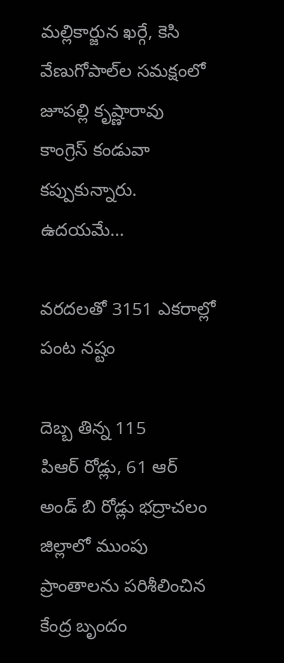మల్లికార్జున ఖర్గే, కెసి వేణుగోపాల్‌ల సమక్షంలో జూపల్లి కృష్ణారావు కాంగ్రెస్‌ ‌కండువా కప్పుకున్నారు. ఉదయమే…

వరదలతో 3151 ఎకరాల్లో పంట నష్టం

దెబ్బ తిన్న 115 పిఆర్‌ ‌రోడ్లు, 61 ఆర్‌ అం‌డ్‌ ‌బి రోడ్లు భద్రాచలం జిల్లాలో ముంపు ప్రాంతాలను పరిశీలించిన కేంద్ర బృందం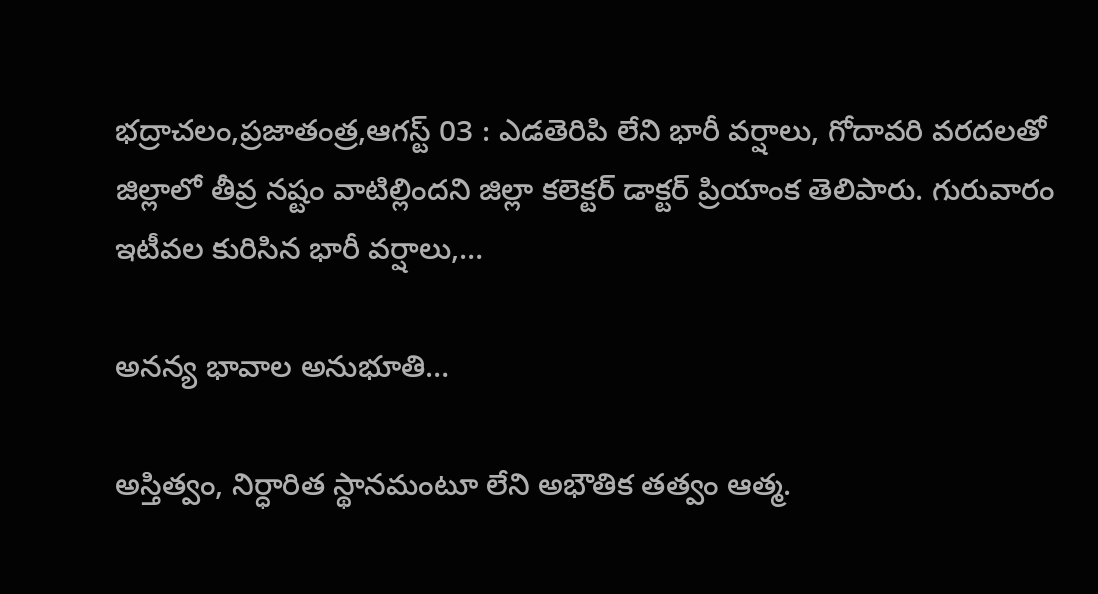భద్రాచలం,ప్రజాతంత్ర,ఆగస్ట్ 03 : ఎడతెరిపి లేని భారీ వర్షాలు, గోదావరి వరదలతో జిల్లాలో తీవ్ర నష్టం వాటిల్లిందని జిల్లా కలెక్టర్‌ ‌డాక్టర్‌ ‌ప్రియాంక తెలిపారు. గురువారం ఇటీవల కురిసిన భారీ వర్షాలు,…

అన‌న్య భావాల అనుభూతి…

అస్తిత్వం, నిర్ధారిత స్థాన‌మంటూ లేని అభౌతిక త‌త్వం ఆత్మ‌.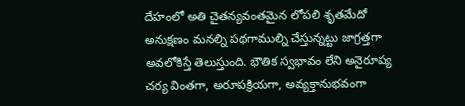దేహంలో అతి చైత‌న్యవంత‌మైన లోప‌లి శృత‌మేదో అనుక్షణం మ‌న‌ల్ని ప‌థ‌గాముల్ని చేస్తున్న‌ట్టు జాగ్ర‌త్త‌గా అవ‌లోకిస్తే తెలుస్తుంది. భౌతిక స్వ‌భావం లేని అనైరూప్య చ‌ర్య వింత‌గా, అరూపక్రియ‌గా, అవ్యక్తానుభ‌వంగా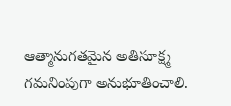ఆత్మానుగ‌త‌మైన అతిసూక్ష్మ గ‌మ‌నింపుగా అనుభూతించాలి.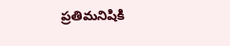ప్ర‌తిమ‌నిషికి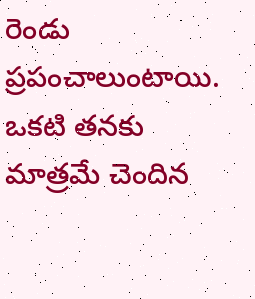రెండు ప్ర‌పంచాలుంటాయి. ఒక‌టి త‌న‌కు మాత్ర‌మే చెందిన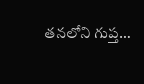త‌న‌లోని గుప్త…